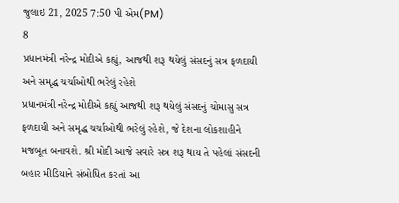જુલાઇ 21, 2025 7:50 પી એમ(PM)
8
પ્રધાનમંત્રી નરેન્દ્ર મોદીએ કહ્યું, આજથી શરૂ થયેલું સંસદનું સત્ર ફળદાયી અને સમૃદ્ધ ચર્ચાઓથી ભરેલું રહેશે
પ્રધાનમંત્રી નરેન્દ્ર મોદીએ કહ્યું આજથી શરૂ થયેલું સંસદનું ચોમાસુ સત્ર ફળદાયી અને સમૃદ્ધ ચર્ચાઓથી ભરેલું રહેશે, જે દેશના લોકશાહીને મજબૂત બનાવશે. શ્રી મોદી આજે સવારે સત્ર શરૂ થાય તે પહેલાં સંસદની બહાર મીડિયાને સંબોધિત કરતાં આ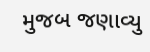મુજબ જણાવ્યુ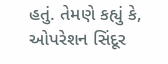હતું. તેમણે કહ્યું કે, ઓપરેશન સિંદૂર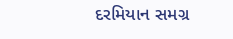દરમિયાન સમગ્ર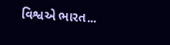વિશ્વએ ભારત...